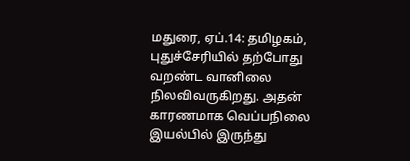மதுரை, ஏப்.14: தமிழகம், புதுச்சேரியில் தற்போது வறண்ட வானிலை நிலவிவருகிறது. அதன் காரணமாக வெப்பநிலை இயல்பில் இருந்து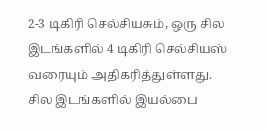2-3 டிகிரி செல்சியசும், ஒரு சில இடங்களில் 4 டிகிரி செல்சியஸ் வரையும் அதிகரித்துள்ளது. சில இடங்களில் இயல்பை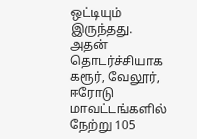ஒட்டியும் இருந்தது. அதன் தொடர்ச்சியாக கரூர், வேலூர், ஈரோடு மாவட்டங்களில் நேற்று 105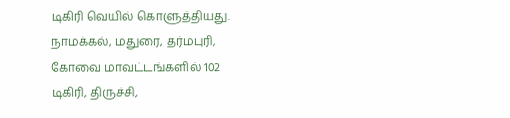டிகிரி வெயில் கொளுத்தியது. நாமக்கல், மதுரை, தர்மபுரி, கோவை மாவட்டங்களில் 102 டிகிரி, திருச்சி,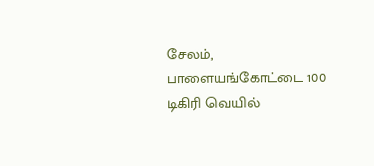சேலம், பாளையங்கோட்டை 100 டிகிரி வெயில்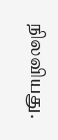நிலவியது.